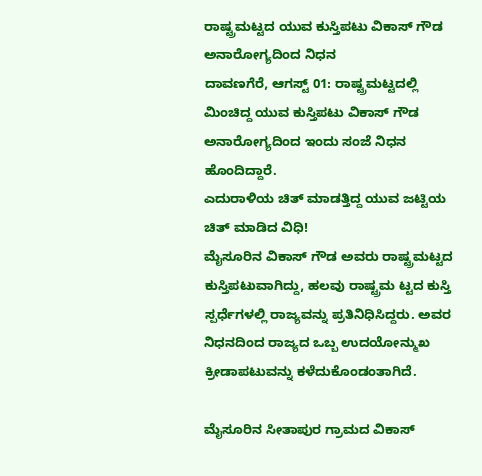ರಾಷ್ಟ್ರಮಟ್ಟದ ಯುವ ಕುಸ್ತಿಪಟು ವಿಕಾಸ್ ಗೌಡ ಅನಾರೋಗ್ಯದಿಂದ ನಿಧನ
ದಾವಣಗೆರೆ, ಆಗಸ್ಟ್ 01: ರಾಷ್ಟ್ರಮಟ್ಟದಲ್ಲಿ ಮಿಂಚಿದ್ದ ಯುವ ಕುಸ್ತಿಪಟು ವಿಕಾಸ್ ಗೌಡ ಅನಾರೋಗ್ಯದಿಂದ ಇಂದು ಸಂಜೆ ನಿಧನ ಹೊಂದಿದ್ದಾರೆ.
ಎದುರಾಳಿಯ ಚಿತ್ ಮಾಡತ್ತಿದ್ದ ಯುವ ಜಟ್ಟಿಯ ಚಿತ್ ಮಾಡಿದ ವಿಧಿ!
ಮೈಸೂರಿನ ವಿಕಾಸ್ ಗೌಡ ಅವರು ರಾಷ್ಟ್ರಮಟ್ಟದ ಕುಸ್ತಿಪಟುವಾಗಿದ್ದು, ಹಲವು ರಾಷ್ಟ್ರಮ ಟ್ಟದ ಕುಸ್ತಿ ಸ್ಪರ್ಧೆಗಳಲ್ಲಿ ರಾಜ್ಯವನ್ನು ಪ್ರತಿನಿಧಿಸಿದ್ದರು. ಅವರ ನಿಧನದಿಂದ ರಾಜ್ಯದ ಒಬ್ಬ ಉದಯೋನ್ಮುಖ ಕ್ರೀಡಾಪಟುವನ್ನು ಕಳೆದುಕೊಂಡಂತಾಗಿದೆ.

ಮೈಸೂರಿನ ಸೀತಾಪುರ ಗ್ರಾಮದ ವಿಕಾಸ್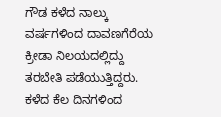ಗೌಡ ಕಳೆದ ನಾಲ್ಕು ವರ್ಷಗಳಿಂದ ದಾವಣಗೆರೆಯ ಕ್ರೀಡಾ ನಿಲಯದಲ್ಲಿದ್ದು ತರಬೇತಿ ಪಡೆಯುತ್ತಿದ್ದರು. ಕಳೆದ ಕೆಲ ದಿನಗಳಿಂದ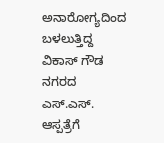ಅನಾರೋಗ್ಯದಿಂದ ಬಳಲುತ್ತಿದ್ದ ವಿಕಾಸ್ ಗೌಡ ನಗರದ ಎಸ್.ಎಸ್. ಆಸ್ಪತ್ರೆಗೆ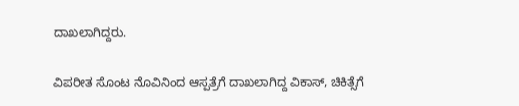ದಾಖಲಾಗಿದ್ದರು.

ವಿಪರೀತ ಸೊಂಟ ನೊವಿನಿಂದ ಆಸ್ಪತ್ರೆಗೆ ದಾಖಲಾಗಿದ್ದ ವಿಕಾಸ್, ಚಿಕಿತ್ಸೆಗೆ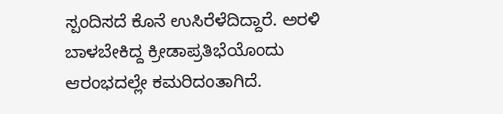ಸ್ಪಂದಿಸದೆ ಕೊನೆ ಉಸಿರೆಳೆದಿದ್ದಾರೆ. ಅರಳಿ ಬಾಳಬೇಕಿದ್ದ ಕ್ರೀಡಾಪ್ರತಿಭೆಯೊಂದು ಆರಂಭದಲ್ಲೇ ಕಮರಿದಂತಾಗಿದೆ.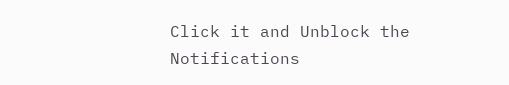Click it and Unblock the Notifications